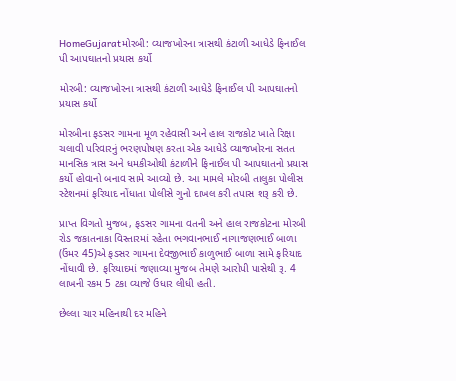HomeGujaratમોરબી: વ્યાજખોરના ત્રાસથી કંટાળી આધેડે ફિનાઈલ પી આપઘાતનો પ્રયાસ કર્યો

મોરબી: વ્યાજખોરના ત્રાસથી કંટાળી આધેડે ફિનાઈલ પી આપઘાતનો પ્રયાસ કર્યો

મોરબીના ફડસર ગામના મૂળ રહેવાસી અને હાલ રાજકોટ ખાતે રિક્ષા ચલાવી પરિવારનું ભરણપોષણ કરતા એક આધેડે વ્યાજખોરના સતત માનસિક ત્રાસ અને ધમકીઓથી કંટાળીને ફિનાઈલ પી આપઘાતનો પ્રયાસ કર્યો હોવાનો બનાવ સામે આવ્યો છે. આ મામલે મોરબી તાલુકા પોલીસ સ્ટેશનમાં ફરિયાદ નોંધાતા પોલીસે ગુનો દાખલ કરી તપાસ શરૂ કરી છે.

પ્રાપ્ત વિગતો મુજબ, ફડસર ગામના વતની અને હાલ રાજકોટના મોરબી રોડ જકાતનાકા વિસ્તારમાં રહેતા ભગવાનભાઈ નાગાજણભાઈ બાળા (ઉંમર 45)એ ફડસર ગામના દેવજીભાઈ કાળુભાઈ બાળા સામે ફરિયાદ નોંધાવી છે. ફરિયાદમાં જણાવ્યા મુજબ તેમણે આરોપી પાસેથી રૂ. 4 લાખની રકમ 5 ટકા વ્યાજે ઉધાર લીધી હતી.

છેલ્લા ચાર મહિનાથી દર મહિને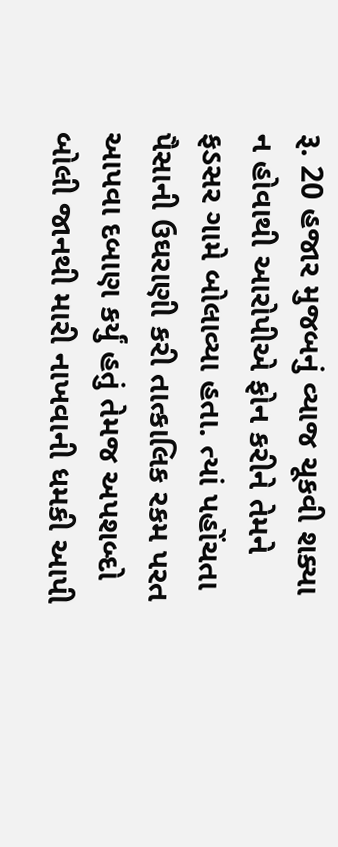રૂ. 20 હજાર મુજબનું વ્યાજ ચૂકવી શક્યા ન હોવાથી આરોપીએ ફોન કરીને તેમને ફડસર ગામે બોલાવ્યા હતા. ત્યાં પહોંચતા પૈસાની ઉઘરાણી કરી તાત્કાલિક રકમ પરત આપવા દબાણ કર્યું હતું તેમજ અપશબ્દો બોલી જાનથી મારી નાખવાની ધમકી આપી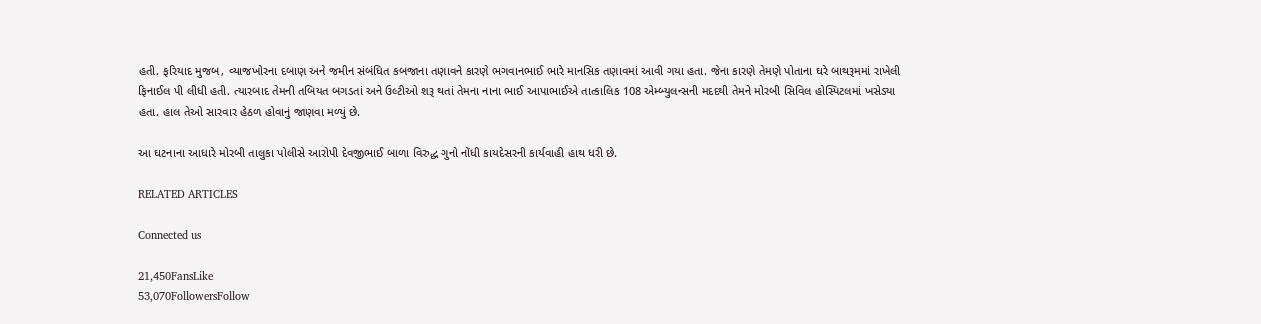હતી. ફરિયાદ મુજબ, વ્યાજખોરના દબાણ અને જમીન સંબંધિત કબજાના તણાવને કારણે ભગવાનભાઈ ભારે માનસિક તણાવમાં આવી ગયા હતા. જેના કારણે તેમણે પોતાના ઘરે બાથરૂમમાં રાખેલી ફિનાઈલ પી લીધી હતી. ત્યારબાદ તેમની તબિયત બગડતાં અને ઉલ્ટીઓ શરૂ થતાં તેમના નાના ભાઈ આપાભાઈએ તાત્કાલિક 108 એમ્બ્યુલન્સની મદદથી તેમને મોરબી સિવિલ હોસ્પિટલમાં ખસેડ્યા હતા. હાલ તેઓ સારવાર હેઠળ હોવાનું જાણવા મળ્યું છે.

આ ઘટનાના આધારે મોરબી તાલુકા પોલીસે આરોપી દેવજીભાઈ બાળા વિરુદ્ધ ગુનો નોંધી કાયદેસરની કાર્યવાહી હાથ ધરી છે.

RELATED ARTICLES

Connected us

21,450FansLike
53,070FollowersFollow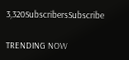3,320SubscribersSubscribe

TRENDING NOW